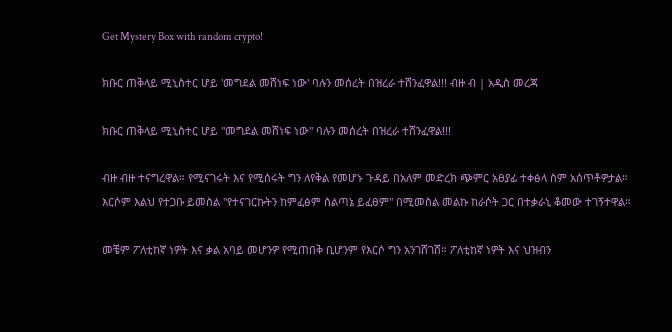Get Mystery Box with random crypto!

ክቡር ጠቅላይ ሚኒስተር ሆይ 'መግደል መሸነፍ ነው' ባሉን መሰረት በዝረራ ተሸንፈዋል!!! ብዙ ብ | አዲስ መረጃ

ክቡር ጠቅላይ ሚኒስተር ሆይ "መግደል መሸነፍ ነው" ባሉን መሰረት በዝረራ ተሸንፈዋል!!!

ብዙ ብዙ ተናግረዋል። የሚናገሩት እና የሚሰሩት ግን ለየቅል የመሆኑ ጉዳይ በአለም መድረክ ጭምር አፀያፊ ተቀፅላ ስም አሰጥቶዎታል። እርሶም እልህ የተጋቡ ይመስል "የተናገርኩትን ከምፈፅም ስልጣኔ ይፈፀም" በሚመስል መልኩ ከራሶት ጋር በተቃራኒ ቆመው ተገኝተዋል።

መቼም ፖለቲከኛ ነዎት እና ቃል አባይ መሆንዎ የሚጠበቅ ቢሆንም የእርሶ ግን አንገሸገሸ። ፖለቲከኛ ነዎት እና ህዝብን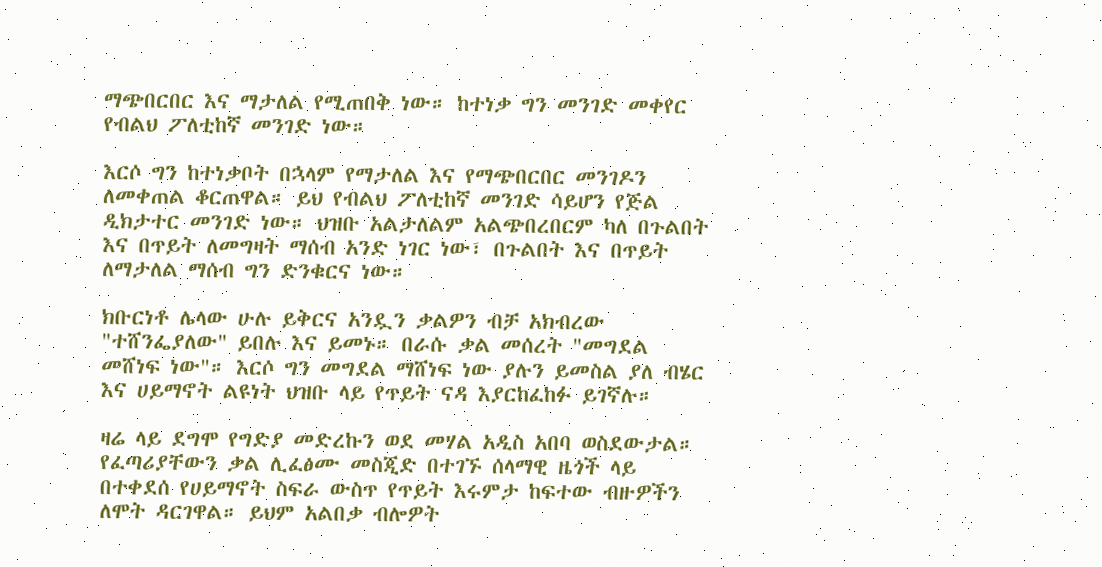ማጭበርበር እና ማታለል የሚጠበቅ ነው። ከተነቃ ግን መንገድ መቀየር የብልህ ፖለቲከኛ መንገድ ነው።

እርሶ ግን ከተነቃቦት በኋላም የማታለል እና የማጭበርበር መንገዶን ለመቀጠል ቆርጠዋል። ይህ የብልህ ፖለቲከኛ መንገድ ሳይሆን የጅል ዲክታተር መንገድ ነው። ህዝቡ አልታለልም አልጭበረበርም ካለ በጉልበት እና በጥይት ለመግዛት ማሰብ አንድ ነገር ነው፣ በጉልበት እና በጥይት ለማታለል ማሰብ ግን ድንቁርና ነው።

ክቡርነቶ ሌላው ሁሉ ይቅርና አንዷን ቃልዎን ብቻ አክብረው "ተሸንፌያለው" ይበሉ እና ይመኑ። በራሱ ቃል መሰረት "መግደል መሸነፍ ነው"። እርሶ ግን መግደል ማሸነፍ ነው ያሉን ይመስል ያለ ብሄር እና ሀይማኖት ልዩነት ህዝቡ ላይ የጥይት ናዳ እያርከፈከፉ ይገኛሉ።

ዛሬ ላይ ደግሞ የግድያ መድረኩን ወደ መሃል አዲስ አበባ ወስደውታል። የፈጣሪያቸውን ቃል ሊፈፅሙ መስጂድ በተገኙ ሰላማዊ ዜጎች ላይ በተቀደሰ የሀይማኖት ስፍራ ውስጥ የጥይት እሩምታ ከፍተው ብዙዎችን ለሞት ዳርገዋል። ይህም አልበቃ ብሎዎት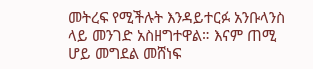መትረፍ የሚችሉት እንዳይተርፉ አንቡላንስ ላይ መንገድ አስዘግተዋል። እናም ጠሚ ሆይ መግደል መሸነፍ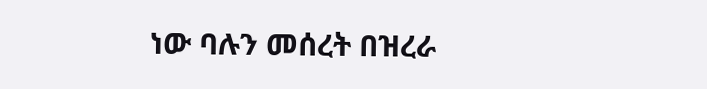ነው ባሉን መሰረት በዝረራ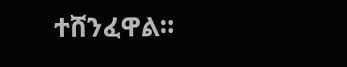ተሸንፈዋል።